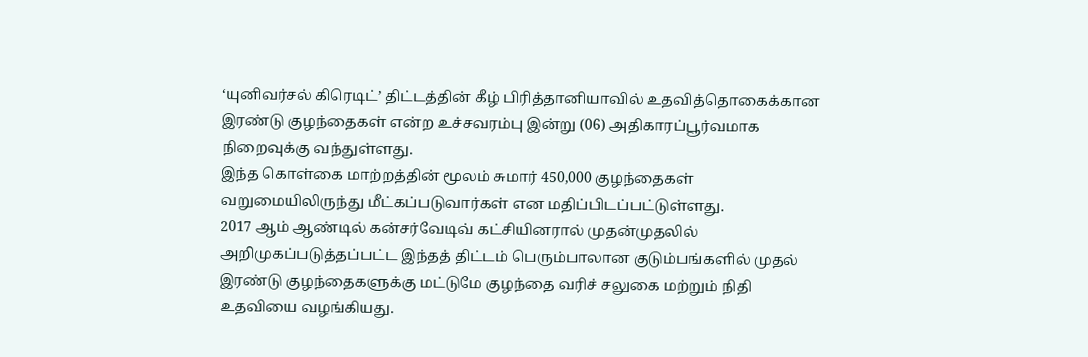‘யுனிவர்சல் கிரெடிட்’ திட்டத்தின் கீழ் பிரித்தானியாவில் உதவித்தொகைக்கான இரண்டு குழந்தைகள் என்ற உச்சவரம்பு இன்று (06) அதிகாரப்பூர்வமாக நிறைவுக்கு வந்துள்ளது.
இந்த கொள்கை மாற்றத்தின் மூலம் சுமார் 450,000 குழந்தைகள் வறுமையிலிருந்து மீட்கப்படுவார்கள் என மதிப்பிடப்பட்டுள்ளது.
2017 ஆம் ஆண்டில் கன்சர்வேடிவ் கட்சியினரால் முதன்முதலில் அறிமுகப்படுத்தப்பட்ட இந்தத் திட்டம் பெரும்பாலான குடும்பங்களில் முதல் இரண்டு குழந்தைகளுக்கு மட்டுமே குழந்தை வரிச் சலுகை மற்றும் நிதி உதவியை வழங்கியது.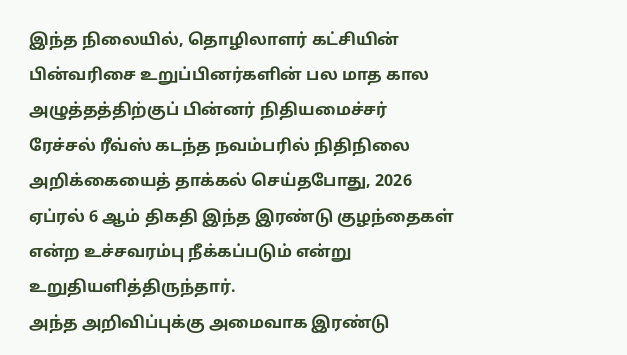இந்த நிலையில், தொழிலாளர் கட்சியின் பின்வரிசை உறுப்பினர்களின் பல மாத கால அழுத்தத்திற்குப் பின்னர் நிதியமைச்சர் ரேச்சல் ரீவ்ஸ் கடந்த நவம்பரில் நிதிநிலை அறிக்கையைத் தாக்கல் செய்தபோது, 2026 ஏப்ரல் 6 ஆம் திகதி இந்த இரண்டு குழந்தைகள் என்ற உச்சவரம்பு நீக்கப்படும் என்று உறுதியளித்திருந்தார்.
அந்த அறிவிப்புக்கு அமைவாக இரண்டு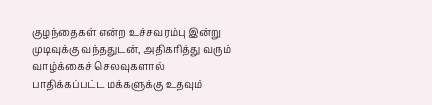குழந்தைகள் என்ற உச்சவரம்பு இன்று முடிவுக்கு வந்ததுடன், அதிகரித்து வரும் வாழ்க்கைச் செலவுகளால் பாதிக்கப்பட்ட மக்களுக்கு உதவும்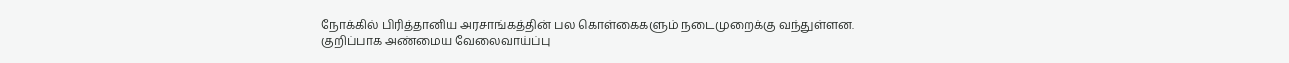நோக்கில் பிரித்தானிய அரசாங்கத்தின் பல கொள்கைகளும் நடைமுறைக்கு வந்துள்ளன.
குறிப்பாக அண்மைய வேலைவாய்ப்பு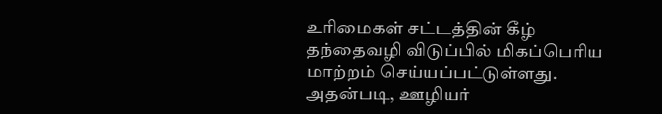உரிமைகள் சட்டத்தின் கீழ் தந்தைவழி விடுப்பில் மிகப்பெரிய மாற்றம் செய்யப்பட்டுள்ளது.
அதன்படி, ஊழியர்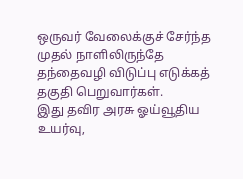ஒருவர் வேலைக்குச் சேர்ந்த முதல் நாளிலிருந்தே தந்தைவழி விடுப்பு எடுக்கத் தகுதி பெறுவார்கள்.
இது தவிர அரசு ஓய்வூதிய உயர்வு,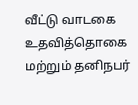வீட்டு வாடகை உதவித்தொகை மற்றும் தனிநபர்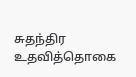சுதந்திர உதவித்தொகை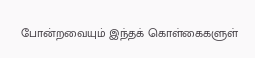போன்றவையும் இந்தக் கொள்கைகளுள்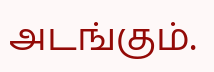அடங்கும்.